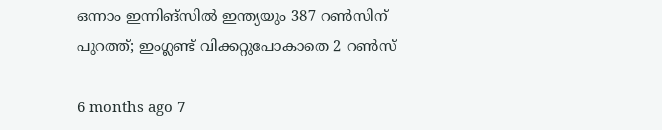ഒന്നാം ഇന്നിങ്‌സില്‍ ഇന്ത്യയും 387 റണ്‍സിന് പുറത്ത്; ഇംഗ്ലണ്ട് വിക്കറ്റുപോകാതെ 2 റണ്‍സ്

6 months ago 7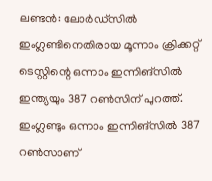ലണ്ടന്‍: ലോര്‍ഡ്‌സില്‍ ഇംഗ്ലണ്ടിനെതിരായ മൂന്നാം ക്രിക്കറ്റ് ടെസ്റ്റിന്റെ ഒന്നാം ഇന്നിങ്‌സില്‍ ഇന്ത്യയും 387 റണ്‍സിന് പുറത്ത്. ഇംഗ്ലണ്ടും ഒന്നാം ഇന്നിങ്‌സില്‍ 387 റണ്‍സാണ്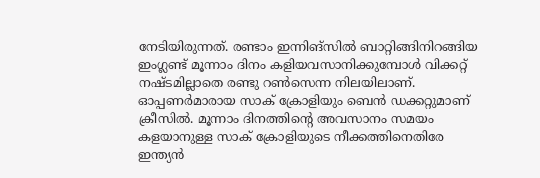നേടിയിരുന്നത്. രണ്ടാം ഇന്നിങ്‌സില്‍ ബാറ്റിങ്ങിനിറങ്ങിയ ഇംഗ്ലണ്ട് മൂന്നാം ദിനം കളിയവസാനിക്കുമ്പോള്‍ വിക്കറ്റ് നഷ്ടമില്ലാതെ രണ്ടു റണ്‍സെന്ന നിലയിലാണ്. ഓപ്പണര്‍മാരായ സാക് ക്രോളിയും ബെന്‍ ഡക്കറ്റുമാണ് ക്രീസില്‍. മൂന്നാം ദിനത്തിന്റെ അവസാനം സമയം കളയാനുള്ള സാക് ക്രോളിയുടെ നീക്കത്തിനെതിരേ ഇന്ത്യന്‍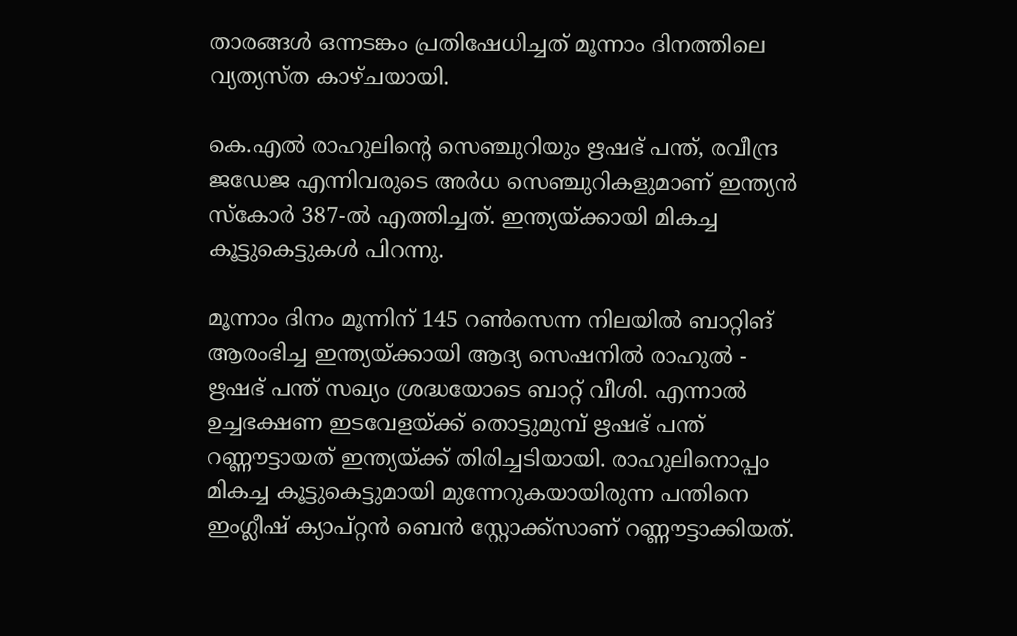താരങ്ങള്‍ ഒന്നടങ്കം പ്രതിഷേധിച്ചത് മൂന്നാം ദിനത്തിലെ വ്യത്യസ്ത കാഴ്ചയായി.

കെ.എല്‍ രാഹുലിന്റെ സെഞ്ചുറിയും ഋഷഭ് പന്ത്, രവീന്ദ്ര ജഡേജ എന്നിവരുടെ അര്‍ധ സെഞ്ചുറികളുമാണ് ഇന്ത്യന്‍ സ്‌കോര്‍ 387-ല്‍ എത്തിച്ചത്. ഇന്ത്യയ്ക്കായി മികച്ച കൂട്ടുകെട്ടുകള്‍ പിറന്നു.

മൂന്നാം ദിനം മൂന്നിന് 145 റണ്‍സെന്ന നിലയില്‍ ബാറ്റിങ് ആരംഭിച്ച ഇന്ത്യയ്ക്കായി ആദ്യ സെഷനില്‍ രാഹുല്‍ - ഋഷഭ് പന്ത് സഖ്യം ശ്രദ്ധയോടെ ബാറ്റ് വീശി. എന്നാല്‍ ഉച്ചഭക്ഷണ ഇടവേളയ്ക്ക് തൊട്ടുമുമ്പ് ഋഷഭ് പന്ത് റണ്ണൗട്ടായത് ഇന്ത്യയ്ക്ക് തിരിച്ചടിയായി. രാഹുലിനൊപ്പം മികച്ച കൂട്ടുകെട്ടുമായി മുന്നേറുകയായിരുന്ന പന്തിനെ ഇംഗ്ലീഷ് ക്യാപ്റ്റന്‍ ബെന്‍ സ്റ്റോക്ക്സാണ് റണ്ണൗട്ടാക്കിയത്.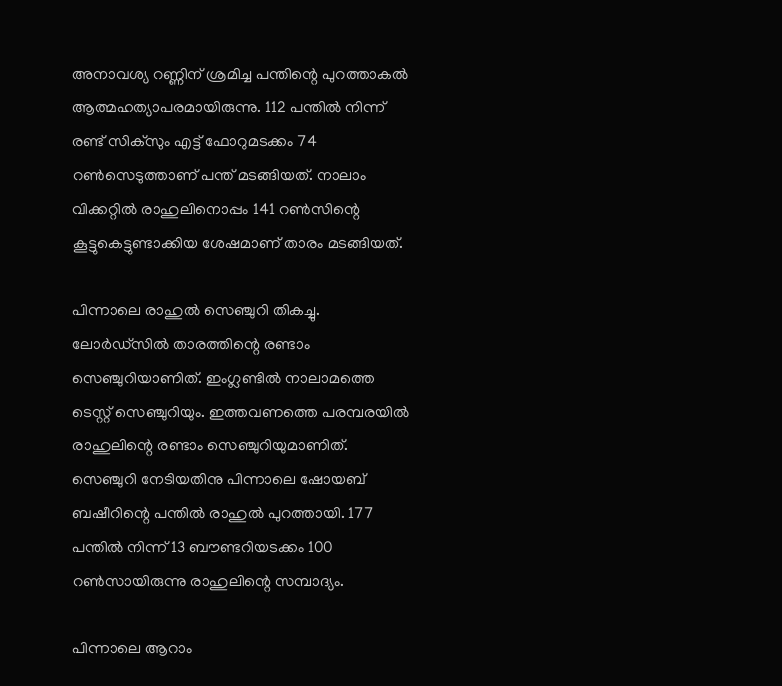അനാവശ്യ റണ്ണിന് ശ്രമിച്ച പന്തിന്റെ പുറത്താകല്‍ ആത്മഹത്യാപരമായിരുന്നു. 112 പന്തില്‍ നിന്ന് രണ്ട് സിക്സും എട്ട് ഫോറുമടക്കം 74 റണ്‍സെടുത്താണ് പന്ത് മടങ്ങിയത്. നാലാം വിക്കറ്റില്‍ രാഹുലിനൊപ്പം 141 റണ്‍സിന്റെ കൂട്ടുകെട്ടുണ്ടാക്കിയ ശേഷമാണ് താരം മടങ്ങിയത്.

പിന്നാലെ രാഹുല്‍ സെഞ്ചുറി തികച്ചു. ലോര്‍ഡ്‌സില്‍ താരത്തിന്റെ രണ്ടാം സെഞ്ചുറിയാണിത്. ഇംഗ്ലണ്ടില്‍ നാലാമത്തെ ടെസ്റ്റ് സെഞ്ചുറിയും. ഇത്തവണത്തെ പരമ്പരയില്‍ രാഹുലിന്റെ രണ്ടാം സെഞ്ചുറിയുമാണിത്. സെഞ്ചുറി നേടിയതിനു പിന്നാലെ ഷോയബ് ബഷീറിന്റെ പന്തില്‍ രാഹുല്‍ പുറത്തായി. 177 പന്തില്‍ നിന്ന് 13 ബൗണ്ടറിയടക്കം 100 റണ്‍സായിരുന്നു രാഹുലിന്റെ സമ്പാദ്യം.

പിന്നാലെ ആറാം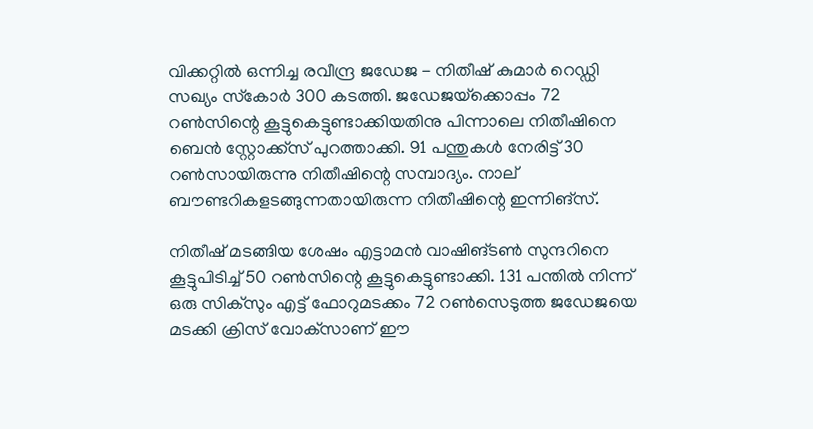വിക്കറ്റില്‍ ഒന്നിച്ച രവീന്ദ്ര ജഡേജ - നിതീഷ് കുമാര്‍ റെഡ്ഡി സഖ്യം സ്‌കോര്‍ 300 കടത്തി. ജഡേജയ്‌ക്കൊപ്പം 72 റണ്‍സിന്റെ കൂട്ടുകെട്ടുണ്ടാക്കിയതിനു പിന്നാലെ നിതീഷിനെ ബെന്‍ സ്റ്റോക്ക്‌സ് പുറത്താക്കി. 91 പന്തുകള്‍ നേരിട്ട് 30 റണ്‍സായിരുന്നു നിതീഷിന്റെ സമ്പാദ്യം. നാല് ബൗണ്ടറികളടങ്ങുന്നതായിരുന്ന നിതീഷിന്റെ ഇന്നിങ്‌സ്.

നിതീഷ് മടങ്ങിയ ശേഷം എട്ടാമന്‍ വാഷിങ്ടണ്‍ സുന്ദറിനെ കൂട്ടുപിടിച്ച് 50 റണ്‍സിന്റെ കൂട്ടുകെട്ടുണ്ടാക്കി. 131 പന്തില്‍ നിന്ന് ഒരു സിക്‌സും എട്ട് ഫോറുമടക്കം 72 റണ്‍സെടുത്ത ജഡേജയെ മടക്കി ക്രിസ് വോക്‌സാണ് ഈ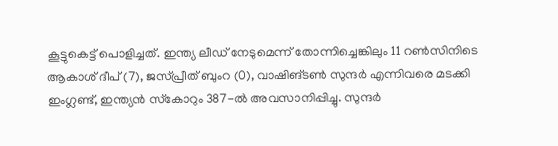കൂട്ടുകെട്ട് പൊളിച്ചത്. ഇന്ത്യ ലീഡ് നേടുമെന്ന് തോന്നിച്ചെങ്കിലും 11 റണ്‍സിനിടെ ആകാശ് ദീപ് (7), ജസ്പ്രീത് ബുംറ (0), വാഷിങ്ടണ്‍ സുന്ദര്‍ എന്നിവരെ മടക്കി ഇംഗ്ലണ്ട്, ഇന്ത്യന്‍ സ്‌കോറും 387-ല്‍ അവസാനിപ്പിച്ചു. സുന്ദര്‍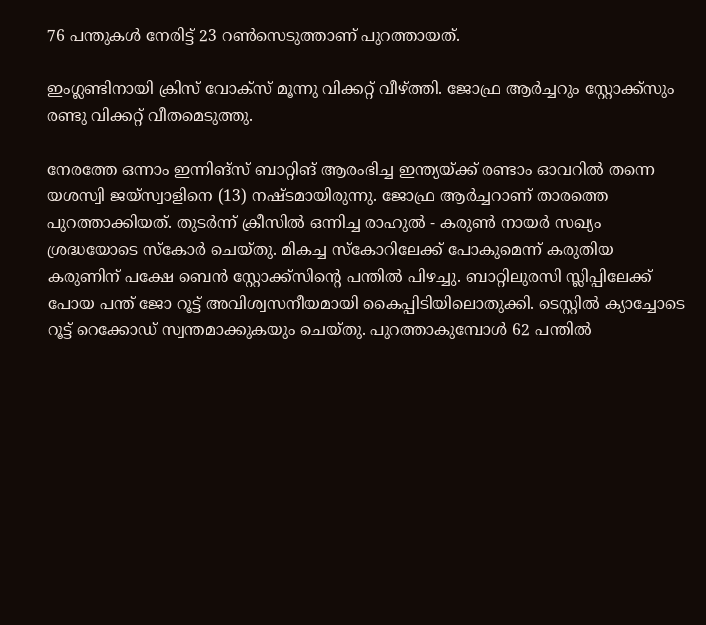76 പന്തുകള്‍ നേരിട്ട് 23 റണ്‍സെടുത്താണ് പുറത്തായത്.

ഇംഗ്ലണ്ടിനായി ക്രിസ് വോക്‌സ് മൂന്നു വിക്കറ്റ് വീഴ്ത്തി. ജോഫ്ര ആര്‍ച്ചറും സ്റ്റോക്ക്‌സും രണ്ടു വിക്കറ്റ് വീതമെടുത്തു.

നേരത്തേ ഒന്നാം ഇന്നിങ്സ് ബാറ്റിങ് ആരംഭിച്ച ഇന്ത്യയ്ക്ക് രണ്ടാം ഓവറില്‍ തന്നെ യശസ്വി ജയ്സ്വാളിനെ (13) നഷ്ടമായിരുന്നു. ജോഫ്ര ആര്‍ച്ചറാണ് താരത്തെ പുറത്താക്കിയത്. തുടര്‍ന്ന് ക്രീസില്‍ ഒന്നിച്ച രാഹുല്‍ - കരുണ്‍ നായര്‍ സഖ്യം ശ്രദ്ധയോടെ സ്‌കോര്‍ ചെയ്തു. മികച്ച സ്‌കോറിലേക്ക് പോകുമെന്ന് കരുതിയ കരുണിന് പക്ഷേ ബെന്‍ സ്റ്റോക്ക്സിന്റെ പന്തില്‍ പിഴച്ചു. ബാറ്റിലുരസി സ്ലിപ്പിലേക്ക് പോയ പന്ത് ജോ റൂട്ട് അവിശ്വസനീയമായി കൈപ്പിടിയിലൊതുക്കി. ടെസ്റ്റില്‍ ക്യാച്ചോടെ റൂട്ട് റെക്കോഡ് സ്വന്തമാക്കുകയും ചെയ്തു. പുറത്താകുമ്പോള്‍ 62 പന്തില്‍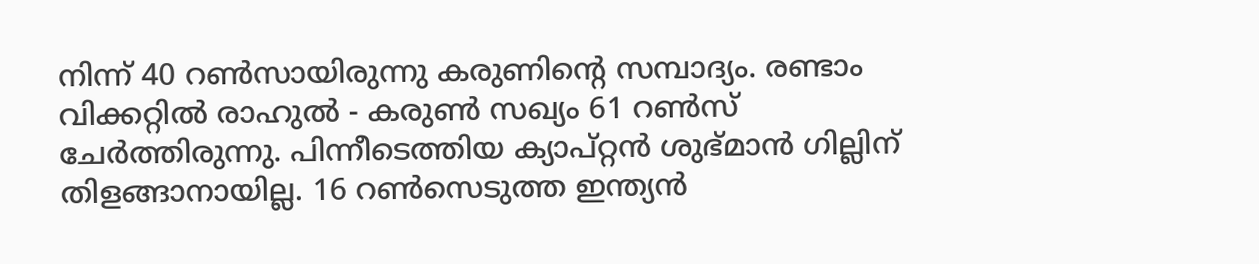നിന്ന് 40 റണ്‍സായിരുന്നു കരുണിന്റെ സമ്പാദ്യം. രണ്ടാം വിക്കറ്റില്‍ രാഹുല്‍ - കരുണ്‍ സഖ്യം 61 റണ്‍സ് ചേര്‍ത്തിരുന്നു. പിന്നീടെത്തിയ ക്യാപ്റ്റന്‍ ശുഭ്മാന്‍ ഗില്ലിന് തിളങ്ങാനായില്ല. 16 റണ്‍സെടുത്ത ഇന്ത്യന്‍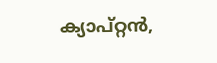ക്യാപ്റ്റന്‍,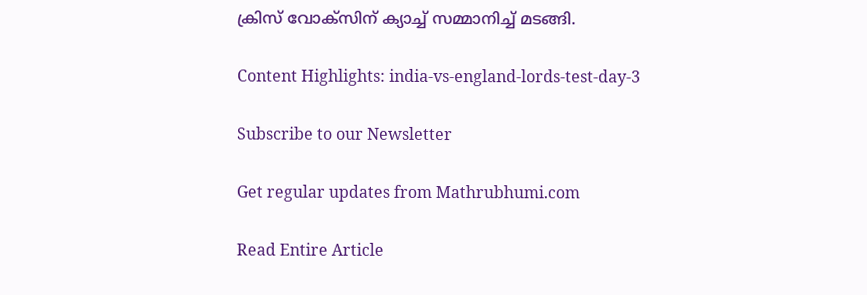ക്രിസ് വോക്സിന് ക്യാച്ച് സമ്മാനിച്ച് മടങ്ങി.

Content Highlights: india-vs-england-lords-test-day-3

Subscribe to our Newsletter

Get regular updates from Mathrubhumi.com

Read Entire Article